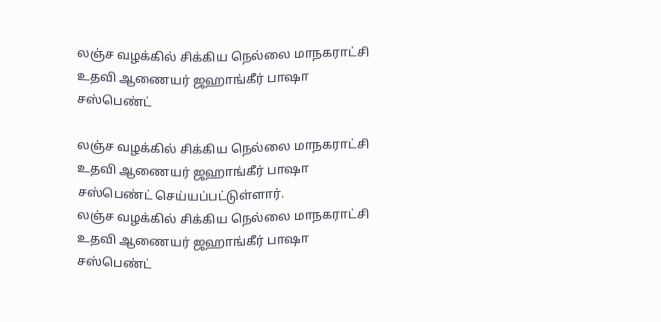லஞ்ச வழக்கில் சிக்கிய நெல்லை மாநகராட்சி உதவி ஆணையர் ஜஹாங்கீர் பாஷா சஸ்பெண்ட்

லஞ்ச வழக்கில் சிக்கிய நெல்லை மாநகராட்சி உதவி ஆணையர் ஜஹாங்கீர் பாஷா சஸ்பெண்ட் செய்யப்பட்டுள்ளார்.
லஞ்ச வழக்கில் சிக்கிய நெல்லை மாநகராட்சி உதவி ஆணையர் ஜஹாங்கீர் பாஷா சஸ்பெண்ட்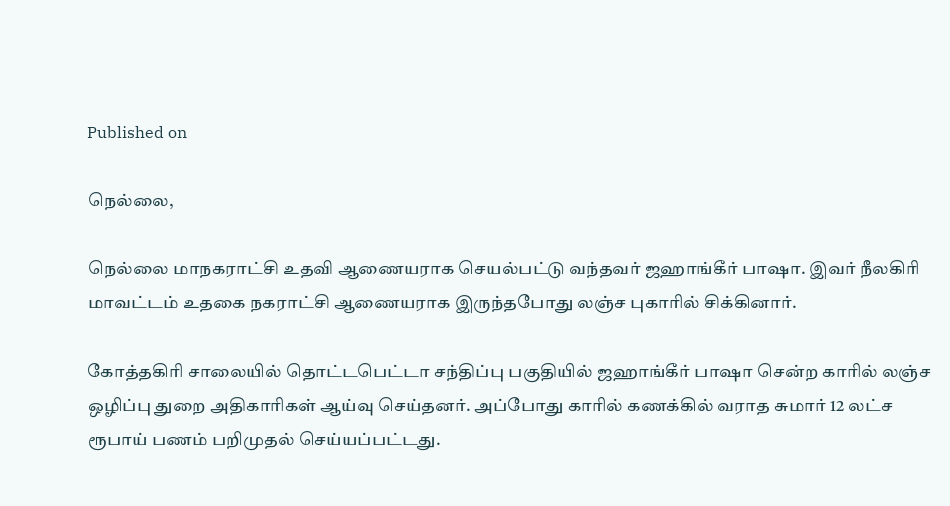Published on

நெல்லை,

நெல்லை மாநகராட்சி உதவி ஆணையராக செயல்பட்டு வந்தவர் ஜஹாங்கீர் பாஷா. இவர் நீலகிரி மாவட்டம் உதகை நகராட்சி ஆணையராக இருந்தபோது லஞ்ச புகாரில் சிக்கினார்.

கோத்தகிரி சாலையில் தொட்டபெட்டா சந்திப்பு பகுதியில் ஜஹாங்கீர் பாஷா சென்ற காரில் லஞ்ச ஒழிப்பு துறை அதிகாரிகள் ஆய்வு செய்தனர். அப்போது காரில் கணக்கில் வராத சுமார் 12 லட்ச ரூபாய் பணம் பறிமுதல் செய்யப்பட்டது.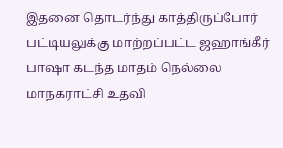இதனை தொடர்ந்து காத்திருப்போர் பட்டியலுக்கு மாற்றப்பட்ட ஜஹாங்கீர் பாஷா கடந்த மாதம் நெல்லை மாநகராட்சி உதவி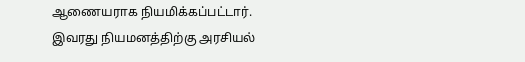ஆணையராக நியமிக்கப்பட்டார். இவரது நியமனத்திற்கு அரசியல்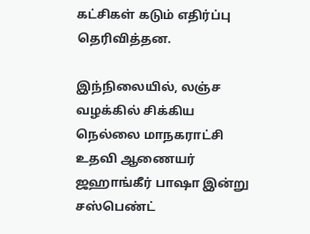கட்சிகள் கடும் எதிர்ப்பு தெரிவித்தன.

இந்நிலையில், லஞ்ச வழக்கில் சிக்கிய நெல்லை மாநகராட்சி உதவி ஆணையர் ஜஹாங்கீர் பாஷா இன்று சஸ்பெண்ட்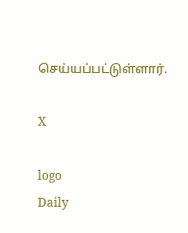செய்யப்பட்டுள்ளார்.

X

logo
Daily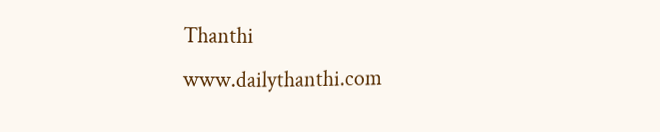Thanthi
www.dailythanthi.com